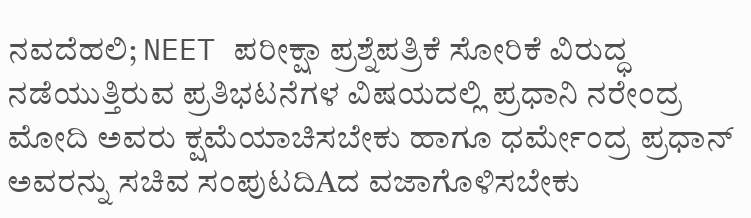ನವದೆಹಲಿ; NEET ಪರೀಕ್ಷಾ ಪ್ರಶ್ನೆಪತ್ರಿಕೆ ಸೋರಿಕೆ ವಿರುದ್ಧ ನಡೆಯುತ್ತಿರುವ ಪ್ರತಿಭಟನೆಗಳ ವಿಷಯದಲ್ಲಿ ಪ್ರಧಾನಿ ನರೇಂದ್ರ ಮೋದಿ ಅವರು ಕ್ಷಮೆಯಾಚಿಸಬೇಕು ಹಾಗೂ ಧರ್ಮೇಂದ್ರ ಪ್ರಧಾನ್ ಅವರನ್ನು ಸಚಿವ ಸಂಪುಟದಿAದ ವಜಾಗೊಳಿಸಬೇಕು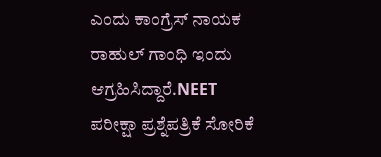ಎಂದು ಕಾಂಗ್ರೆಸ್ ನಾಯಕ ರಾಹುಲ್ ಗಾಂಧಿ ಇಂದು ಆಗ್ರಹಿಸಿದ್ದಾರೆ.NEET ಪರೀಕ್ಷಾ ಪ್ರಶ್ನೆಪತ್ರಿಕೆ ಸೋರಿಕೆ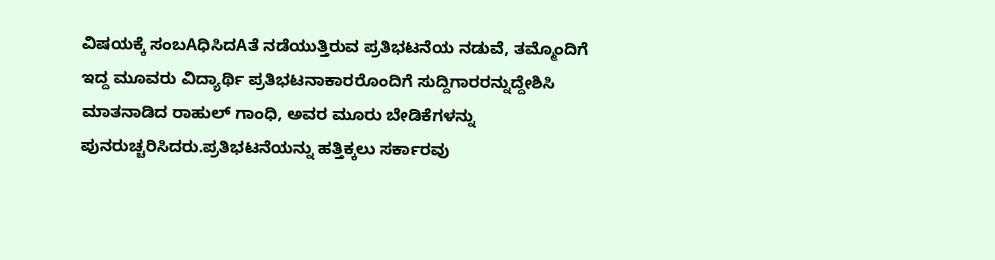ವಿಷಯಕ್ಕೆ ಸಂಬAಧಿಸಿದAತೆ ನಡೆಯುತ್ತಿರುವ ಪ್ರತಿಭಟನೆಯ ನಡುವೆ, ತಮ್ಮೊಂದಿಗೆ ಇದ್ದ ಮೂವರು ವಿದ್ಯಾರ್ಥಿ ಪ್ರತಿಭಟನಾಕಾರರೊಂದಿಗೆ ಸುದ್ದಿಗಾರರನ್ನುದ್ದೇಶಿಸಿ ಮಾತನಾಡಿದ ರಾಹುಲ್ ಗಾಂಧಿ, ಅವರ ಮೂರು ಬೇಡಿಕೆಗಳನ್ನು ಪುನರುಚ್ಚರಿಸಿದರು.ಪ್ರತಿಭಟನೆಯನ್ನು ಹತ್ತಿಕ್ಕಲು ಸರ್ಕಾರವು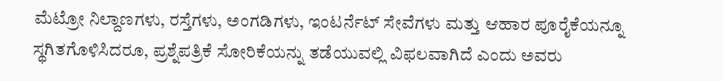ಮೆಟ್ರೋ ನಿಲ್ದಾಣಗಳು, ರಸ್ತೆಗಳು, ಅಂಗಡಿಗಳು, ಇಂಟರ್ನೆಟ್ ಸೇವೆಗಳು ಮತ್ತು ಆಹಾರ ಪೂರೈಕೆಯನ್ನೂ ಸ್ಥಗಿತಗೊಳಿಸಿದರೂ, ಪ್ರಶ್ನೆಪತ್ರಿಕೆ ಸೋರಿಕೆಯನ್ನು ತಡೆಯುವಲ್ಲಿ ವಿಫಲವಾಗಿದೆ ಎಂದು ಅವರು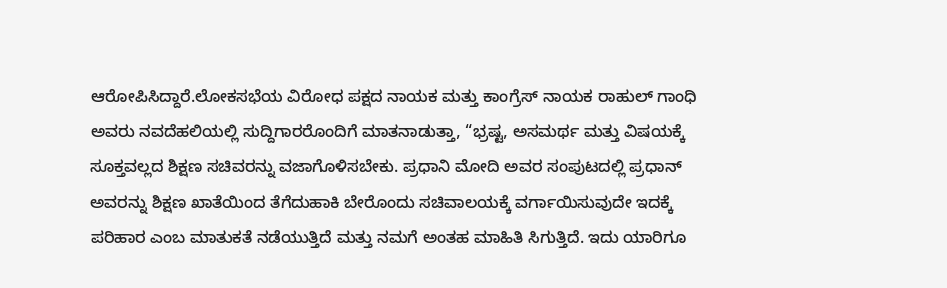ಆರೋಪಿಸಿದ್ದಾರೆ.ಲೋಕಸಭೆಯ ವಿರೋಧ ಪಕ್ಷದ ನಾಯಕ ಮತ್ತು ಕಾಂಗ್ರೆಸ್ ನಾಯಕ ರಾಹುಲ್ ಗಾಂಧಿ ಅವರು ನವದೆಹಲಿಯಲ್ಲಿ ಸುದ್ದಿಗಾರರೊಂದಿಗೆ ಮಾತನಾಡುತ್ತಾ, “ಭ್ರಷ್ಟ, ಅಸಮರ್ಥ ಮತ್ತು ವಿಷಯಕ್ಕೆ ಸೂಕ್ತವಲ್ಲದ ಶಿಕ್ಷಣ ಸಚಿವರನ್ನು ವಜಾಗೊಳಿಸಬೇಕು. ಪ್ರಧಾನಿ ಮೋದಿ ಅವರ ಸಂಪುಟದಲ್ಲಿ ಪ್ರಧಾನ್ ಅವರನ್ನು ಶಿಕ್ಷಣ ಖಾತೆಯಿಂದ ತೆಗೆದುಹಾಕಿ ಬೇರೊಂದು ಸಚಿವಾಲಯಕ್ಕೆ ವರ್ಗಾಯಿಸುವುದೇ ಇದಕ್ಕೆ ಪರಿಹಾರ ಎಂಬ ಮಾತುಕತೆ ನಡೆಯುತ್ತಿದೆ ಮತ್ತು ನಮಗೆ ಅಂತಹ ಮಾಹಿತಿ ಸಿಗುತ್ತಿದೆ. ಇದು ಯಾರಿಗೂ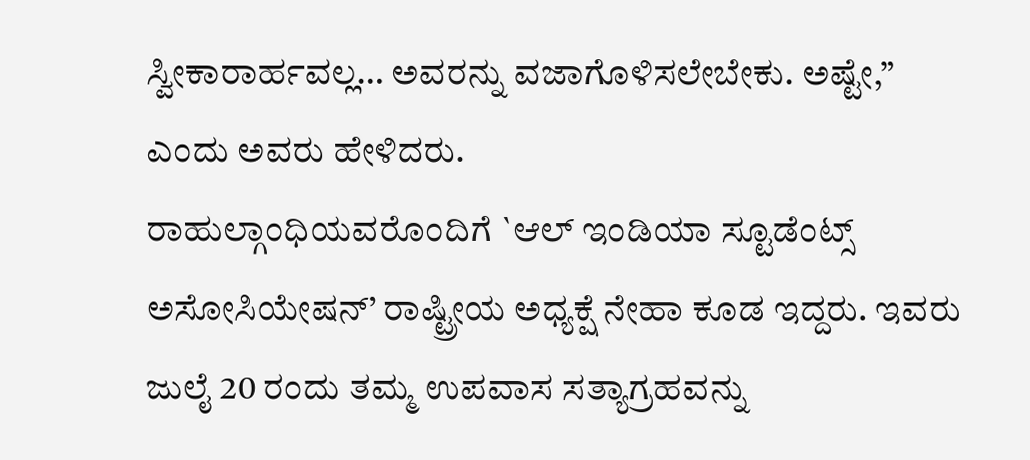ಸ್ವೀಕಾರಾರ್ಹವಲ್ಲ… ಅವರನ್ನು ವಜಾಗೊಳಿಸಲೇಬೇಕು. ಅಷ್ಟೇ,” ಎಂದು ಅವರು ಹೇಳಿದರು.
ರಾಹುಲ್ಗಾಂಧಿಯವರೊಂದಿಗೆ `ಆಲ್ ಇಂಡಿಯಾ ಸ್ಟೂಡೆಂಟ್ಸ್ ಅಸೋಸಿಯೇಷನ್’ ರಾಷ್ಟ್ರೀಯ ಅಧ್ಯಕ್ಷೆ ನೇಹಾ ಕೂಡ ಇದ್ದರು. ಇವರು ಜುಲೈ 20 ರಂದು ತಮ್ಮ ಉಪವಾಸ ಸತ್ಯಾಗ್ರಹವನ್ನು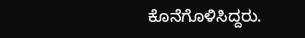ಕೊನೆಗೊಳಿಸಿದ್ದರು.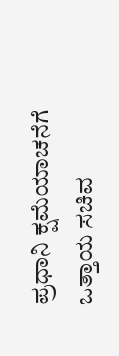ಪ್ರಧಾನಿ ಕ್ಷಮೆಯಾಚನೆಗೆ ಒತ್ತಾಯ ಸಚಿವ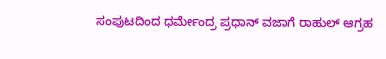ಸಂಪುಟದಿಂದ ಧರ್ಮೇಂದ್ರ ಪ್ರಧಾನ್ ವಜಾಗೆ ರಾಹುಲ್ ಆಗ್ರಹ